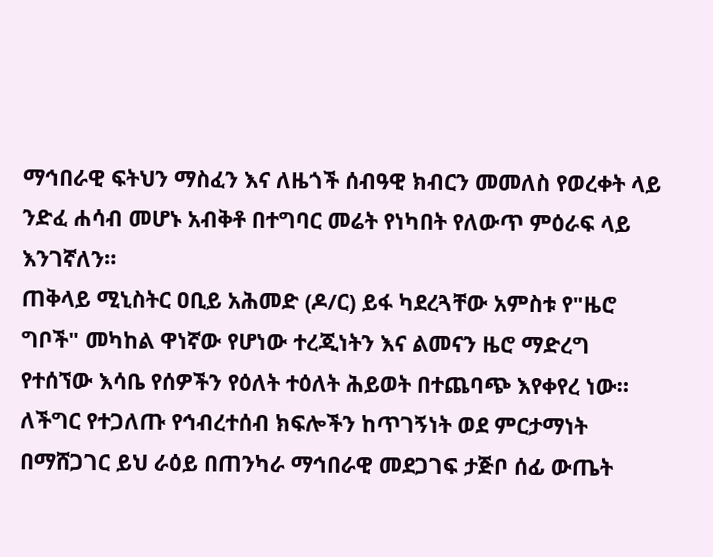ማኅበራዊ ፍትህን ማስፈን እና ለዜጎች ሰብዓዊ ክብርን መመለስ የወረቀት ላይ ንድፈ ሐሳብ መሆኑ አብቅቶ በተግባር መሬት የነካበት የለውጥ ምዕራፍ ላይ እንገኛለን።
ጠቅላይ ሚኒስትር ዐቢይ አሕመድ (ዶ/ር) ይፋ ካደረጓቸው አምስቱ የ"ዜሮ ግቦች" መካከል ዋነኛው የሆነው ተረጂነትን እና ልመናን ዜሮ ማድረግ የተሰኘው እሳቤ የሰዎችን የዕለት ተዕለት ሕይወት በተጨባጭ እየቀየረ ነው።
ለችግር የተጋለጡ የኅብረተሰብ ክፍሎችን ከጥገኝነት ወደ ምርታማነት በማሸጋገር ይህ ራዕይ በጠንካራ ማኅበራዊ መደጋገፍ ታጅቦ ሰፊ ውጤት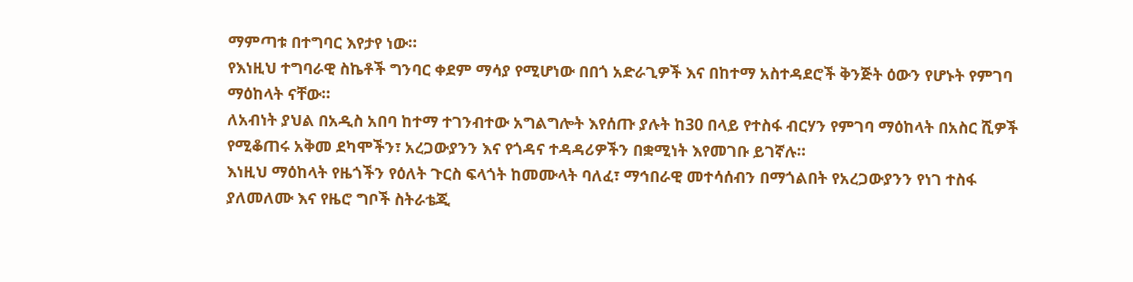ማምጣቱ በተግባር እየታየ ነው።
የእነዚህ ተግባራዊ ስኬቶች ግንባር ቀደም ማሳያ የሚሆነው በበጎ አድራጊዎች እና በከተማ አስተዳደሮች ቅንጅት ዕውን የሆኑት የምገባ ማዕከላት ናቸው።
ለአብነት ያህል በአዲስ አበባ ከተማ ተገንብተው አግልግሎት እየሰጡ ያሉት ከ30 በላይ የተስፋ ብርሃን የምገባ ማዕከላት በአስር ሺዎች የሚቆጠሩ አቅመ ደካሞችን፣ አረጋውያንን እና የጎዳና ተዳዳሪዎችን በቋሚነት እየመገቡ ይገኛሉ።
እነዚህ ማዕከላት የዜጎችን የዕለት ጉርስ ፍላጎት ከመሙላት ባለፈ፣ ማኅበራዊ መተሳሰብን በማጎልበት የአረጋውያንን የነገ ተስፋ ያለመለሙ እና የዜሮ ግቦች ስትራቴጂ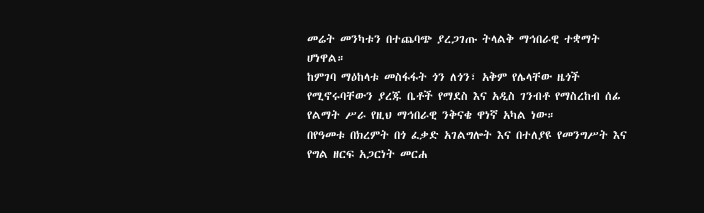መሬት መንካቱን በተጨባጭ ያረጋገጡ ትላልቅ ማኅበራዊ ተቋማት ሆነዋል።
ከምገባ ማዕከላቱ መስፋፋት ጎን ለጎን፣ አቅም የሌላቸው ዜጎች የሚኖሩባቸውን ያረጁ ቤቶች የማደስ እና አዲስ ገንብቶ የማስረከብ ሰፊ የልማት ሥራ የዚህ ማኅበራዊ ንቅናቄ ዋነኛ አካል ነው።
በየዓመቱ በክረምት በጎ ፈቃድ አገልግሎት እና በተለያዩ የመንግሥት እና የግል ዘርፍ አጋርነት መርሐ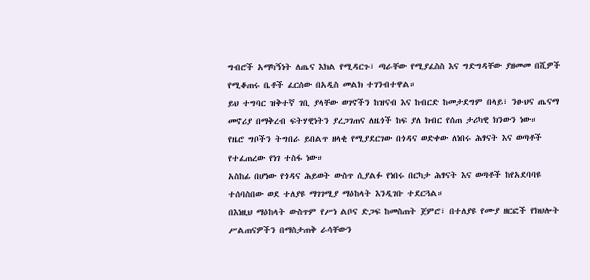ግብሮች አማካኝነት ለጤና እክል የሚዳርጉ፣ ጣራቸው የሚያፈስስ እና ግድግዳቸው ያዘመመ በሺዎች የሚቆጠሩ ቤቶች ፈርሰው በአዲስ መልክ ተገንብተዋል።
ይህ ተግባር ዝቅተኛ ገቢ ያላቸው ወገኖችን ከዝናብ እና ከብርድ ከመታደግም በላይ፣ ንፁህና ጤናማ መኖሪያ በማቅረብ ፍትሃዊነትን ያረጋገጠና ለዜጎች ከፍ ያለ ክብር የሰጠ ታሪካዊ ክንውን ነው።
የዜሮ ግቦችን ትግበራ ይበልጥ ዘላቂ የሚያደርገው በጎዳና ወድቀው ለነበሩ ሕፃናት እና ወጣቶች የተፈጠረው የነገ ተስፋ ነው።
አስከፊ በሆነው የጎዳና ሕይወት ውስጥ ሲያልፉ የነበሩ በርካታ ሕፃናት እና ወጣቶች ከየአደባባዩ ተሰባስበው ወደ ተለያዩ ማገገሚያ ማዕከላት እንዲገቡ ተደርጓል።
በእነዚህ ማዕከላት ውስጥም የሥነ ልቦና ድጋፍ ከመስጠት ጀምሮ፣ በተለያዩ የሙያ ዘርፎች የክህሎት ሥልጠናዎችን በማስታጠቅ ራሳቸውን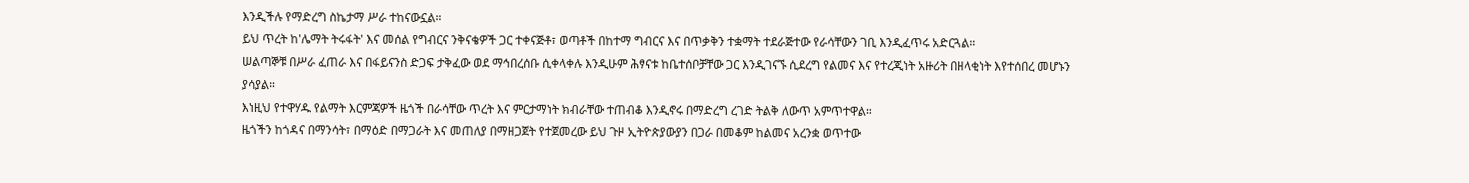እንዲችሉ የማድረግ ስኬታማ ሥራ ተከናውኗል።
ይህ ጥረት ከ'ሌማት ትሩፋት' እና መሰል የግብርና ንቅናቄዎች ጋር ተቀናጅቶ፣ ወጣቶች በከተማ ግብርና እና በጥቃቅን ተቋማት ተደራጅተው የራሳቸውን ገቢ እንዲፈጥሩ አድርጓል።
ሠልጣኞቹ በሥራ ፈጠራ እና በፋይናንስ ድጋፍ ታቅፈው ወደ ማኅበረሰቡ ሲቀላቀሉ እንዲሁም ሕፃናቱ ከቤተሰቦቻቸው ጋር እንዲገናኙ ሲደረግ የልመና እና የተረጂነት አዙሪት በዘላቂነት እየተሰበረ መሆኑን ያሳያል።
እነዚህ የተዋሃዱ የልማት እርምጃዎች ዜጎች በራሳቸው ጥረት እና ምርታማነት ክብራቸው ተጠብቆ እንዲኖሩ በማድረግ ረገድ ትልቅ ለውጥ አምጥተዋል።
ዜጎችን ከጎዳና በማንሳት፣ በማዕድ በማጋራት እና መጠለያ በማዘጋጀት የተጀመረው ይህ ጉዞ ኢትዮጵያውያን በጋራ በመቆም ከልመና አረንቋ ወጥተው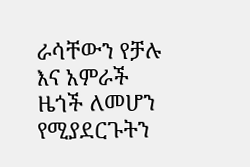ራሳቸውን የቻሉ እና አምራች ዜጎች ለመሆን የሚያደርጉትን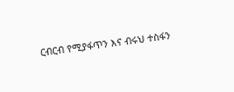ርብርብ የሚያፋጥን እና ብሩህ ተስፋን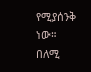የሚያሰንቅ ነው።
በለሚ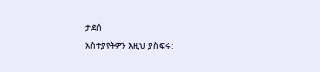ታደሰ
አስተያየትዎን እዚህ ያስፍሩ: